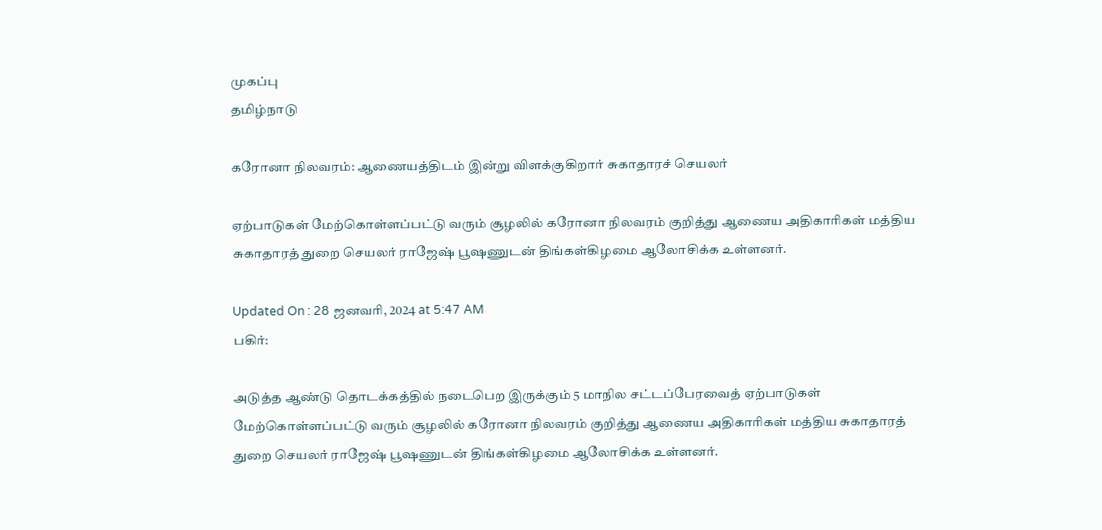முகப்பு
தமிழ்நாடு

கரோனா நிலவரம்: ஆணையத்திடம் இன்று விளக்குகிறார் சுகாதாரச் செயலர்

ஏற்பாடுகள் மேற்கொள்ளப்பட்டு வரும் சூழலில் கரோனா நிலவரம் குறித்து ஆணைய அதிகாரிகள் மத்திய சுகாதாரத் துறை செயலர் ராஜேஷ் பூஷணுடன் திங்கள்கிழமை ஆலோசிக்க உள்ளனர்.

Updated On : 28 ஜனவரி, 2024 at 5:47 AM
பகிர்:

அடுத்த ஆண்டு தொடக்கத்தில் நடைபெற இருக்கும் 5 மாநில சட்டப்பேரவைத் ஏற்பாடுகள் மேற்கொள்ளப்பட்டு வரும் சூழலில் கரோனா நிலவரம் குறித்து ஆணைய அதிகாரிகள் மத்திய சுகாதாரத் துறை செயலர் ராஜேஷ் பூஷணுடன் திங்கள்கிழமை ஆலோசிக்க உள்ளனர்.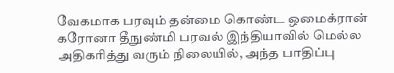வேகமாக பரவும் தன்மை கொண்ட ஒமைக்ரான் கரோனா தீநுண்மி பரவல் இந்தியாவில் மெல்ல அதிகரித்து வரும் நிலையில், அந்த பாதிப்பு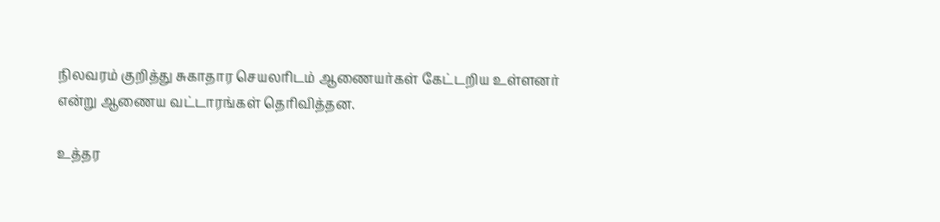நிலவரம் குறித்து சுகாதார செயலரிடம் ஆணையர்கள் கேட்டறிய உள்ளனர் என்று ஆணைய வட்டாரங்கள் தெரிவித்தன.

உத்தர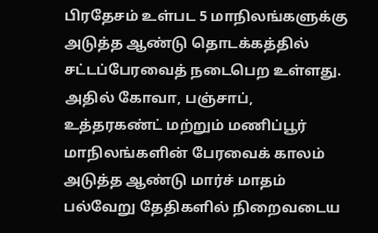பிரதேசம் உள்பட 5 மாநிலங்களுக்கு அடுத்த ஆண்டு தொடக்கத்தில் சட்டப்பேரவைத் நடைபெற உள்ளது. அதில் கோவா, பஞ்சாப், உத்தரகண்ட் மற்றும் மணிப்பூர் மாநிலங்களின் பேரவைக் காலம் அடுத்த ஆண்டு மார்ச் மாதம் பல்வேறு தேதிகளில் நிறைவடைய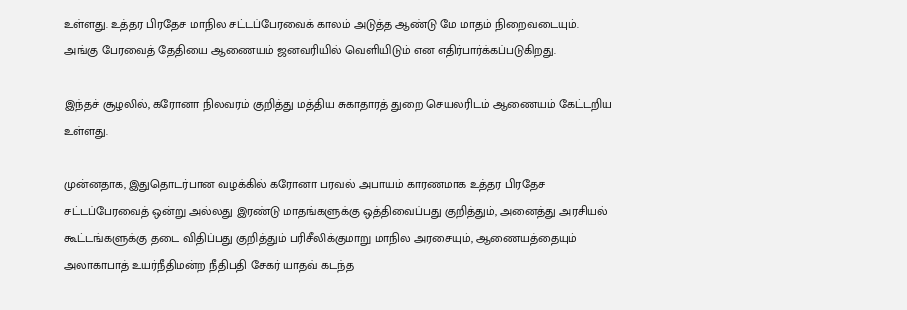உள்ளது. உத்தர பிரதேச மாநில சட்டப்பேரவைக் காலம் அடுத்த ஆண்டு மே மாதம் நிறைவடையும். அங்கு பேரவைத் தேதியை ஆணையம் ஜனவரியில் வெளியிடும் என எதிர்பார்க்கப்படுகிறது.

இந்தச் சூழலில், கரோனா நிலவரம் குறித்து மத்திய சுகாதாரத் துறை செயலரிடம் ஆணையம் கேட்டறிய உள்ளது.

முன்னதாக, இதுதொடர்பான வழக்கில் கரோனா பரவல் அபாயம் காரணமாக உத்தர பிரதேச சட்டப்பேரவைத் ஒன்று அல்லது இரண்டு மாதங்களுக்கு ஒத்திவைப்பது குறித்தும், அனைத்து அரசியல் கூட்டங்களுக்கு தடை விதிப்பது குறித்தும் பரிசீலிக்குமாறு மாநில அரசையும், ஆணையத்தையும் அலாகாபாத் உயர்நீதிமன்ற நீதிபதி சேகர் யாதவ் கடந்த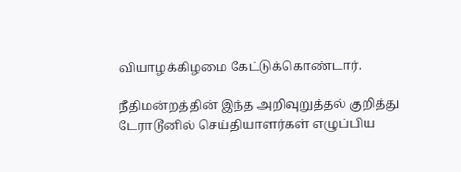வியாழக்கிழமை கேட்டுக்கொண்டார்.

நீதிமன்றத்தின் இந்த அறிவுறுத்தல் குறித்து டேராடூனில் செய்தியாளர்கள் எழுப்பிய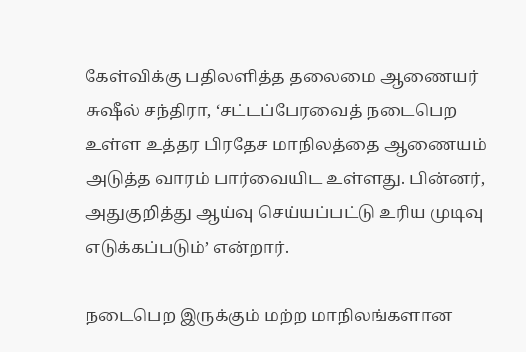கேள்விக்கு பதிலளித்த தலைமை ஆணையர் சுஷீல் சந்திரா, ‘சட்டப்பேரவைத் நடைபெற உள்ள உத்தர பிரதேச மாநிலத்தை ஆணையம் அடுத்த வாரம் பார்வையிட உள்ளது. பின்னர், அதுகுறித்து ஆய்வு செய்யப்பட்டு உரிய முடிவு எடுக்கப்படும்’ என்றார்.

நடைபெற இருக்கும் மற்ற மாநிலங்களான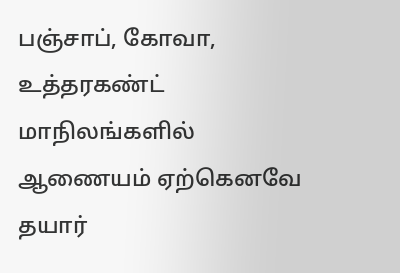பஞ்சாப், கோவா, உத்தரகண்ட் மாநிலங்களில் ஆணையம் ஏற்கெனவே தயார்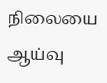நிலையை ஆய்வு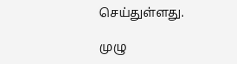செய்துள்ளது.

முழு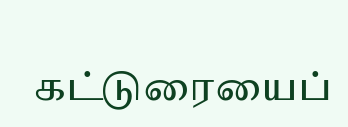கட்டுரையைப்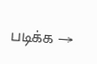படிக்க →